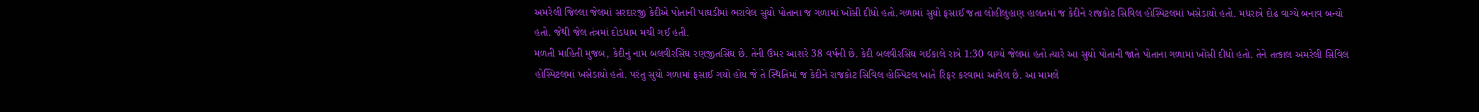અમરેલી જિલ્લા જેલમાં સરદારજી કેદીએ પોતાની પાઘડીમાં ભરાવેલ સુયો પોતાના જ ગળામાં ખોંસી દીધો હતો.ગળામાં સુયો ફસાઈ જતા લોહીલુહાણ હાલતમાં જ કેદીને રાજકોટ સિવિલ હોસ્પિટલમાં ખસેડાયો હતો. મધરાત્રે દોઢ વાગ્યે બનાવ બન્યો હતો. જેથી જેલ તંત્રમાં દોડધામ મચી ગઈ હતી.
મળતી માહિતી મુજબ, કેદીનું નામ બલવીરસિંઘ રણજીતસિંઘ છે. તેની ઉંમર આશરે 38 વર્ષની છે. કેદી બલવીરસિંઘ ગઈકાલે રાત્રે 1:30 વાગ્યે જેલમાં હતો ત્યારે આ સુયો પોતાની જાતે પોતાના ગળામાં ખોંસી દીધો હતો. તેને તત્કાલ અમરેલી સિવિલ હોસ્પિટલમાં ખસેડાયો હતો. પરંતુ સુયો ગળામાં ફસાઈ ગયો હોય જે તે સ્થિતિમાં જ કેદીને રાજકોટ સિવિલ હોસ્પિટલ ખાતે રિફર કરવામાં આવેલ છે. આ મામલે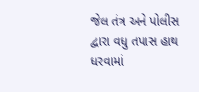જેલ તંત્ર અને પોલીસ દ્વારા વધુ તપાસ હાથ ધરવામાં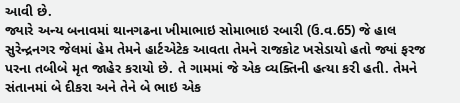આવી છે.
જ્યારે અન્ય બનાવમાં થાનગઢના ખીમાભાઇ સોમાભાઇ રબારી (ઉ.વ.65) જે હાલ સુરેન્દ્રનગર જેલમાં હેમ તેમને હાર્ટએટેક આવતા તેમને રાજકોટ ખસેડાયો હતો જ્યાં ફરજ પરના તબીબે મૃત જાહેર કરાયો છે. તે ગામમાં જે એક વ્યક્તિની હત્યા કરી હતી. તેમને સંતાનમાં બે દીકરા અને તેને બે ભાઇ એક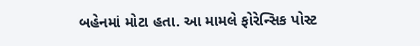બહેનમાં મોટા હતા. આ મામલે ફોરેન્સિક પોસ્ટ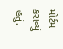મોર્ટમ કરાવ્યું હતું.